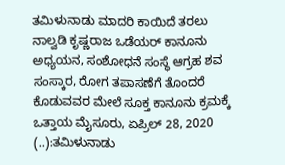ತಮಿಳುನಾಡು ಮಾದರಿ ಕಾಯಿದೆ ತರಲು ನಾಲ್ವಡಿ ಕೃಷ್ಣರಾಜ ಒಡೆಯರ್ ಕಾನೂನು ಅಧ್ಯಯನ, ಸಂಶೋಧನೆ ಸಂಸ್ಥೆ ಆಗ್ರಹ ಶವ ಸಂಸ್ಕಾರ, ರೋಗ ತಪಾಸಣೆಗೆ ತೊಂದರೆ ಕೊಡುವವರ ಮೇಲೆ ಸೂಕ್ತ ಕಾನೂನು ಕ್ರಮಕ್ಕೆ ಒತ್ತಾಯ ಮೈಸೂರು, ಏಪ್ರಿಲ್ 28, 2020 (..):ತಮಿಳುನಾಡು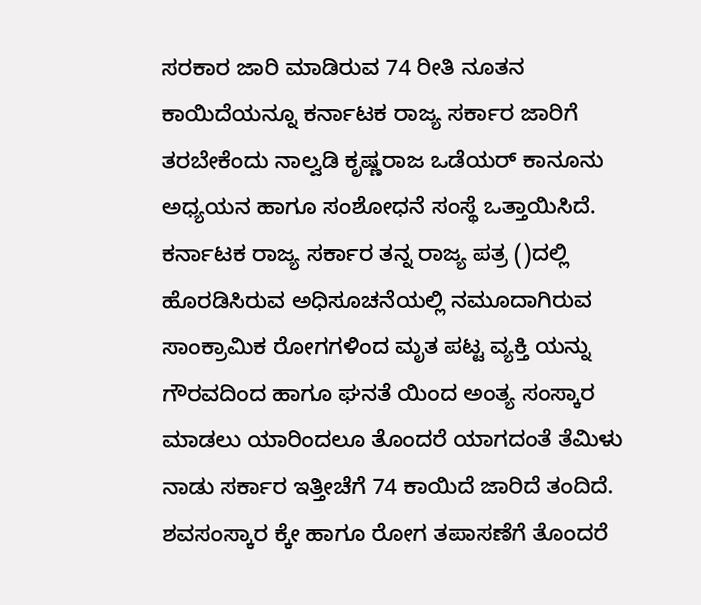ಸರಕಾರ ಜಾರಿ ಮಾಡಿರುವ 74 ರೀತಿ ನೂತನ ಕಾಯಿದೆಯನ್ನೂ ಕರ್ನಾಟಕ ರಾಜ್ಯ ಸರ್ಕಾರ ಜಾರಿಗೆ ತರಬೇಕೆಂದು ನಾಲ್ವಡಿ ಕೃಷ್ಣರಾಜ ಒಡೆಯರ್ ಕಾನೂನು ಅಧ್ಯಯನ ಹಾಗೂ ಸಂಶೋಧನೆ ಸಂಸ್ಥೆ ಒತ್ತಾಯಿಸಿದೆ. ಕರ್ನಾಟಕ ರಾಜ್ಯ ಸರ್ಕಾರ ತನ್ನ ರಾಜ್ಯ ಪತ್ರ ()ದಲ್ಲಿ ಹೊರಡಿಸಿರುವ ಅಧಿಸೂಚನೆಯಲ್ಲಿ ನಮೂದಾಗಿರುವ ಸಾಂಕ್ರಾಮಿಕ ರೋಗಗಳಿಂದ ಮೃತ ಪಟ್ಟ ವ್ಯಕ್ತಿ ಯನ್ನು ಗೌರವದಿಂದ ಹಾಗೂ ಘನತೆ ಯಿಂದ ಅಂತ್ಯ ಸಂಸ್ಕಾರ ಮಾಡಲು ಯಾರಿಂದಲೂ ತೊಂದರೆ ಯಾಗದಂತೆ ತೆಮಿಳು ನಾಡು ಸರ್ಕಾರ ಇತ್ತೀಚೆಗೆ 74 ಕಾಯಿದೆ ಜಾರಿದೆ ತಂದಿದೆ. ಶವಸಂಸ್ಕಾರ ಕ್ಕೇ ಹಾಗೂ ರೋಗ ತಪಾಸಣೆಗೆ ತೊಂದರೆ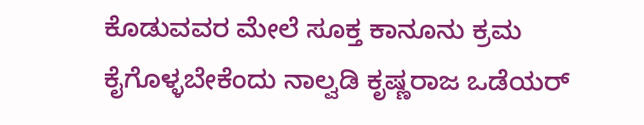ಕೊಡುವವರ ಮೇಲೆ ಸೂಕ್ತ ಕಾನೂನು ಕ್ರಮ ಕೈಗೊಳ್ಳಬೇಕೆಂದು ನಾಲ್ವಡಿ ಕೃಷ್ಣರಾಜ ಒಡೆಯರ್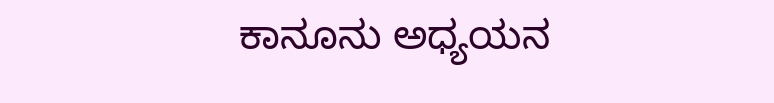ಕಾನೂನು ಅಧ್ಯಯನ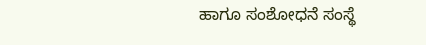ಹಾಗೂ ಸಂಶೋಧನೆ ಸಂಸ್ಥೆ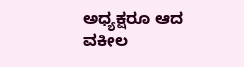ಅಧ್ಯಕ್ಷರೂ ಆದ ವಕೀಲ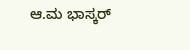ಆ.ಮ ಭಾಸ್ಕರ್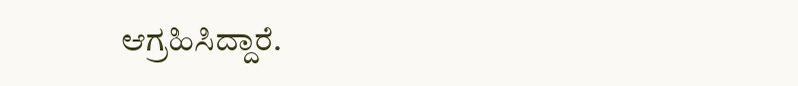ಆಗ್ರಹಿಸಿದ್ದಾರೆ.